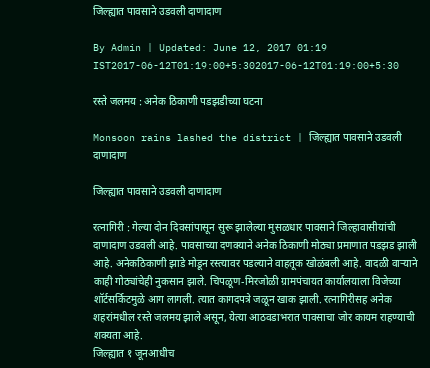जिल्ह्यात पावसाने उडवली दाणादाण

By Admin | Updated: June 12, 2017 01:19 IST2017-06-12T01:19:00+5:302017-06-12T01:19:00+5:30

रस्ते जलमय : अनेक ठिकाणी पडझडीच्या घटना

Monsoon rains lashed the district | जिल्ह्यात पावसाने उडवली दाणादाण

जिल्ह्यात पावसाने उडवली दाणादाण

रत्नागिरी : गेल्या दोन दिवसांपासून सुरू झालेल्या मुसळधार पावसाने जिल्हावासीयांची दाणादाण उडवली आहे. पावसाच्या दणक्याने अनेक ठिकाणी मोठ्या प्रमाणात पडझड झाली आहे. अनेकठिकाणी झाडे मोडून रस्त्यावर पडल्याने वाहतूक खोळंबली आहे. वादळी वाऱ्याने काही गोठ्यांचेही नुकसान झाले. चिपळूण-मिरजोळी ग्रामपंचायत कार्यालयाला विजेच्या शॉर्टसर्किटमुळे आग लागली. त्यात कागदपत्रे जळून खाक झाली. रत्नागिरीसह अनेक शहरांमधील रस्ते जलमय झाले असून, येत्या आठवडाभरात पावसाचा जोर कायम राहण्याची शक्यता आहे.
जिल्ह्यात १ जूनआधीच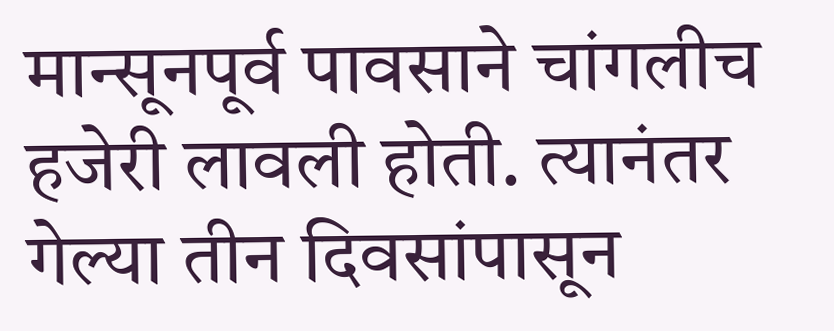मान्सूनपूर्व पावसाने चांगलीच हजेरी लावली होती. त्यानंतर गेल्या तीन दिवसांपासून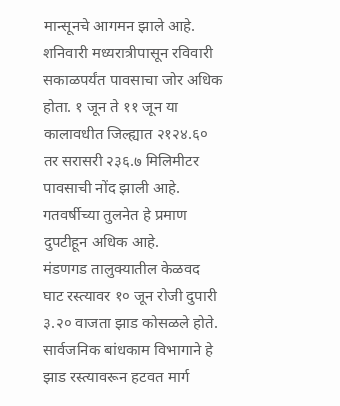मान्सूनचे आगमन झाले आहे. शनिवारी मध्यरात्रीपासून रविवारी सकाळपर्यंत पावसाचा जोर अधिक होता. १ जून ते ११ जून या कालावधीत जिल्ह्यात २१२४.६० तर सरासरी २३६.७ मिलिमीटर पावसाची नोंद झाली आहे. गतवर्षीच्या तुलनेत हे प्रमाण दुपटीहून अधिक आहे.
मंडणगड तालुक्यातील केळवद घाट रस्त्यावर १० जून रोजी दुपारी ३.२० वाजता झाड कोसळले होते. सार्वजनिक बांधकाम विभागाने हे झाड रस्त्यावरून हटवत मार्ग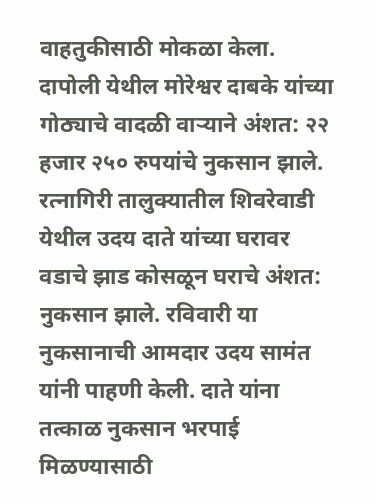वाहतुकीसाठी मोकळा केला. दापोली येथील मोरेश्वर दाबके यांच्या गोठ्याचे वादळी वाऱ्याने अंशत: २२ हजार २५० रुपयांचे नुकसान झाले. रत्नागिरी तालुक्यातील शिवरेवाडी येथील उदय दाते यांच्या घरावर वडाचे झाड कोसळून घराचे अंशत: नुकसान झाले. रविवारी या नुकसानाची आमदार उदय सामंत यांनी पाहणी केली. दाते यांना तत्काळ नुकसान भरपाई मिळण्यासाठी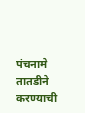पंचनामे तातडीने करण्याची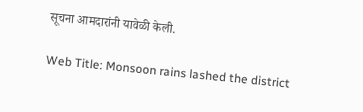सूचना आमदारांनी यावेळी केली.

Web Title: Monsoon rains lashed the district